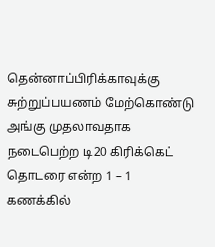தென்னாப்பிரிக்காவுக்கு சுற்றுப்பயணம் மேற்கொண்டு அங்கு முதலாவதாக நடைபெற்ற டி20 கிரிக்கெட் தொடரை என்ற 1 – 1 கணக்கில்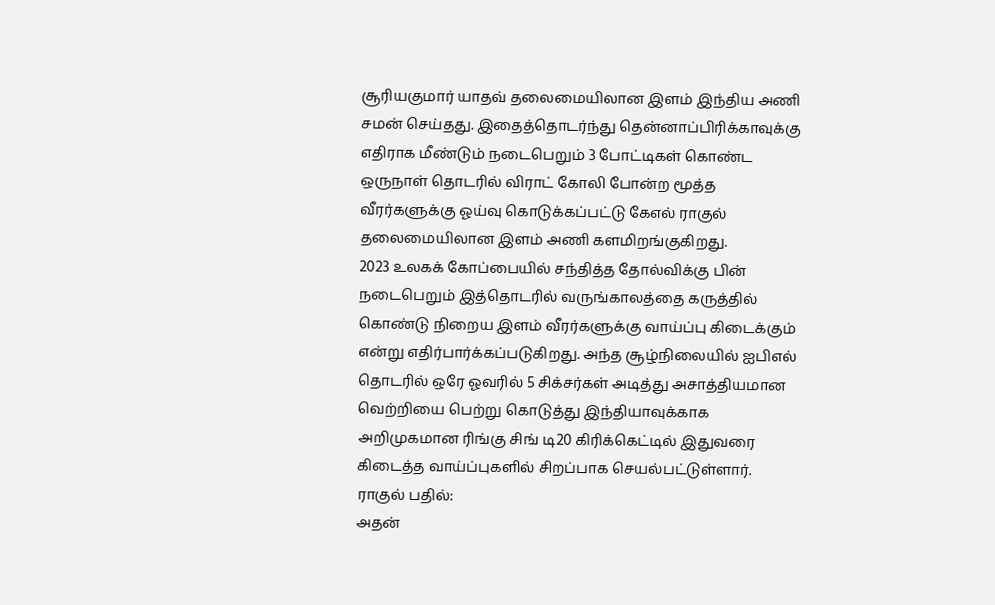சூரியகுமார் யாதவ் தலைமையிலான இளம் இந்திய அணி சமன் செய்தது. இதைத்தொடர்ந்து தென்னாப்பிரிக்காவுக்கு எதிராக மீண்டும் நடைபெறும் 3 போட்டிகள் கொண்ட ஒருநாள் தொடரில் விராட் கோலி போன்ற மூத்த வீரர்களுக்கு ஓய்வு கொடுக்கப்பட்டு கேஎல் ராகுல் தலைமையிலான இளம் அணி களமிறங்குகிறது.
2023 உலகக் கோப்பையில் சந்தித்த தோல்விக்கு பின் நடைபெறும் இத்தொடரில் வருங்காலத்தை கருத்தில் கொண்டு நிறைய இளம் வீரர்களுக்கு வாய்ப்பு கிடைக்கும் என்று எதிர்பார்க்கப்படுகிறது. அந்த சூழ்நிலையில் ஐபிஎல் தொடரில் ஒரே ஓவரில் 5 சிக்சர்கள் அடித்து அசாத்தியமான வெற்றியை பெற்று கொடுத்து இந்தியாவுக்காக அறிமுகமான ரிங்கு சிங் டி20 கிரிக்கெட்டில் இதுவரை கிடைத்த வாய்ப்புகளில் சிறப்பாக செயல்பட்டுள்ளார்.
ராகுல் பதில்:
அதன்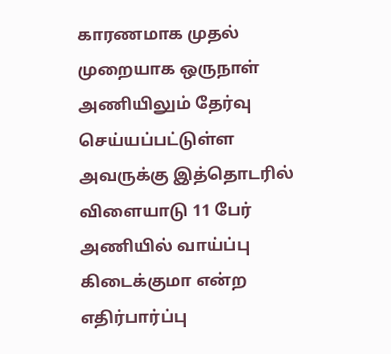காரணமாக முதல் முறையாக ஒருநாள் அணியிலும் தேர்வு செய்யப்பட்டுள்ள அவருக்கு இத்தொடரில் விளையாடு 11 பேர் அணியில் வாய்ப்பு கிடைக்குமா என்ற எதிர்பார்ப்பு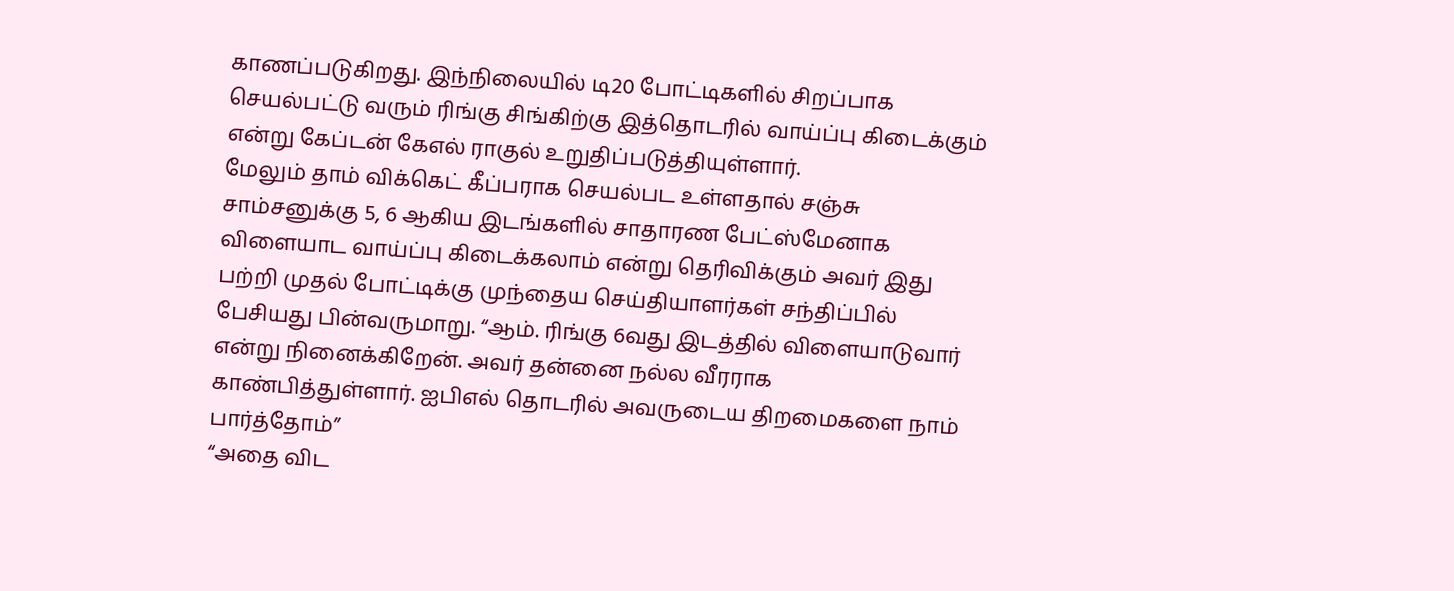காணப்படுகிறது. இந்நிலையில் டி20 போட்டிகளில் சிறப்பாக செயல்பட்டு வரும் ரிங்கு சிங்கிற்கு இத்தொடரில் வாய்ப்பு கிடைக்கும் என்று கேப்டன் கேஎல் ராகுல் உறுதிப்படுத்தியுள்ளார்.
மேலும் தாம் விக்கெட் கீப்பராக செயல்பட உள்ளதால் சஞ்சு சாம்சனுக்கு 5, 6 ஆகிய இடங்களில் சாதாரண பேட்ஸ்மேனாக விளையாட வாய்ப்பு கிடைக்கலாம் என்று தெரிவிக்கும் அவர் இது பற்றி முதல் போட்டிக்கு முந்தைய செய்தியாளர்கள் சந்திப்பில் பேசியது பின்வருமாறு. “ஆம். ரிங்கு 6வது இடத்தில் விளையாடுவார் என்று நினைக்கிறேன். அவர் தன்னை நல்ல வீரராக காண்பித்துள்ளார். ஐபிஎல் தொடரில் அவருடைய திறமைகளை நாம் பார்த்தோம்”
“அதை விட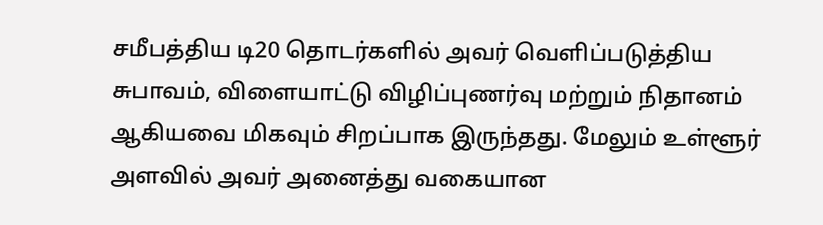சமீபத்திய டி20 தொடர்களில் அவர் வெளிப்படுத்திய சுபாவம், விளையாட்டு விழிப்புணர்வு மற்றும் நிதானம் ஆகியவை மிகவும் சிறப்பாக இருந்தது. மேலும் உள்ளூர் அளவில் அவர் அனைத்து வகையான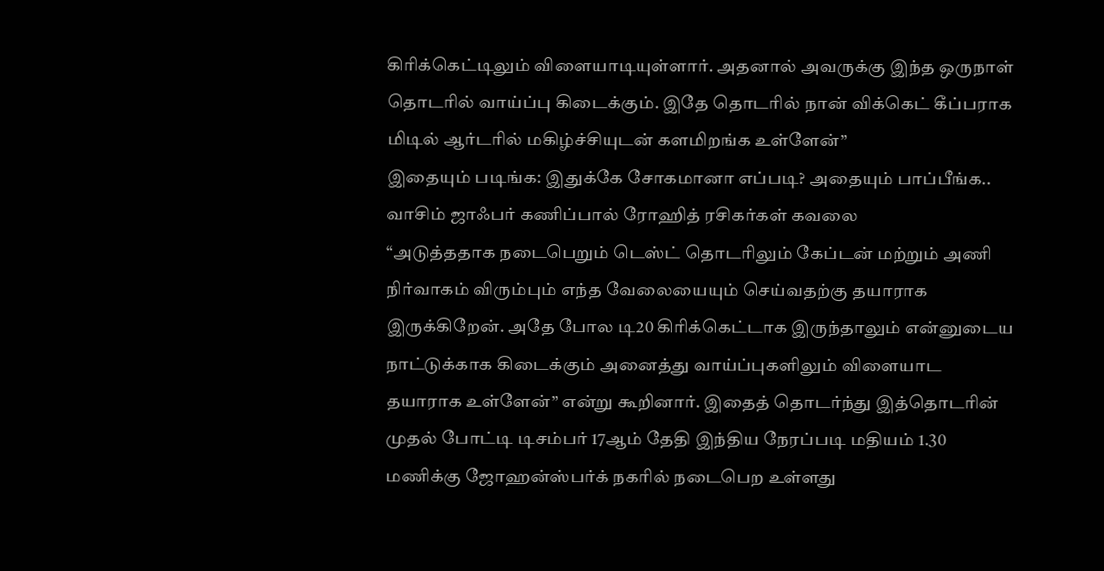கிரிக்கெட்டிலும் விளையாடியுள்ளார். அதனால் அவருக்கு இந்த ஒருநாள் தொடரில் வாய்ப்பு கிடைக்கும். இதே தொடரில் நான் விக்கெட் கீப்பராக மிடில் ஆர்டரில் மகிழ்ச்சியுடன் களமிறங்க உள்ளேன்”
இதையும் படிங்க: இதுக்கே சோகமானா எப்படி? அதையும் பாப்பீங்க.. வாசிம் ஜாஃபர் கணிப்பால் ரோஹித் ரசிகர்கள் கவலை
“அடுத்ததாக நடைபெறும் டெஸ்ட் தொடரிலும் கேப்டன் மற்றும் அணி நிர்வாகம் விரும்பும் எந்த வேலையையும் செய்வதற்கு தயாராக இருக்கிறேன். அதே போல டி20 கிரிக்கெட்டாக இருந்தாலும் என்னுடைய நாட்டுக்காக கிடைக்கும் அனைத்து வாய்ப்புகளிலும் விளையாட தயாராக உள்ளேன்” என்று கூறினார். இதைத் தொடர்ந்து இத்தொடரின் முதல் போட்டி டிசம்பர் 17ஆம் தேதி இந்திய நேரப்படி மதியம் 1.30 மணிக்கு ஜோஹன்ஸ்பர்க் நகரில் நடைபெற உள்ளது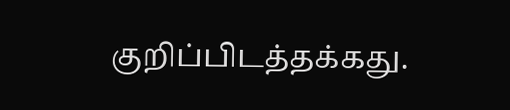குறிப்பிடத்தக்கது.